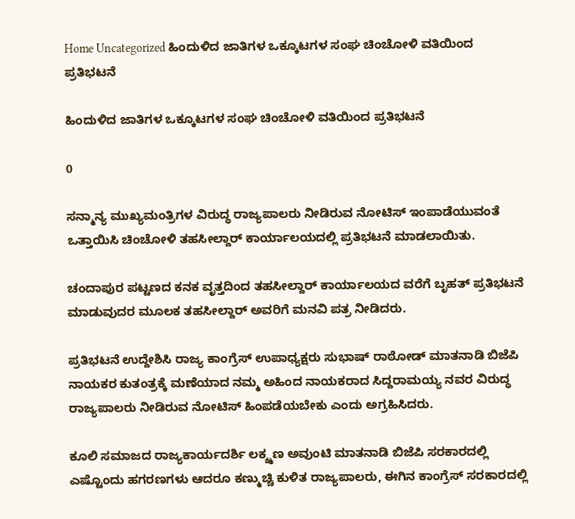Home Uncategorized ಹಿಂದುಳಿದ ಜಾತಿಗಳ ಒಕ್ಕೂಟಗಳ ಸಂಘ ಚಿಂಚೋಳಿ ವತಿಯಿಂದ ಪ್ರತಿಭಟನೆ

ಹಿಂದುಳಿದ ಜಾತಿಗಳ ಒಕ್ಕೂಟಗಳ ಸಂಘ ಚಿಂಚೋಳಿ ವತಿಯಿಂದ ಪ್ರತಿಭಟನೆ

0

ಸನ್ಮಾನ್ಯ ಮುಖ್ಯಮಂತ್ರಿಗಳ ವಿರುದ್ಧ ರಾಜ್ಯಪಾಲರು ನೀಡಿರುವ ನೋಟಿಸ್ ಇಂಪಾಡೆಯುವಂತೆ ಒತ್ತಾಯಿಸಿ ಚಿಂಚೋಳಿ ತಹಸೀಲ್ದಾರ್ ಕಾರ್ಯಾಲಯದಲ್ಲಿ ಪ್ರತಿಭಟನೆ ಮಾಡಲಾಯಿತು.

ಚಂದಾಪುರ ಪಟ್ಟಣದ ಕನಕ ವೃತ್ತದಿಂದ ತಹಸೀಲ್ದಾರ್ ಕಾರ್ಯಾಲಯದ ವರೆಗೆ ಬೃಹತ್ ಪ್ರತಿಭಟನೆ ಮಾಡುವುದರ ಮೂಲಕ ತಹಸೀಲ್ದಾರ್ ಅವರಿಗೆ ಮನವಿ ಪತ್ರ ನೀಡಿದರು.

ಪ್ರತಿಭಟನೆ ಉದ್ದೇಶಿಸಿ ರಾಜ್ಯ ಕಾಂಗ್ರೆಸ್ ಉಪಾಧ್ಯಕ್ಷರು ಸುಭಾಷ್ ರಾಠೋಡ್ ಮಾತನಾಡಿ ಬಿಜೆಪಿ ನಾಯಕರ ಕುತಂತ್ರಕ್ಕೆ ಮಣೆಯಾದ ನಮ್ಮ ಅಹಿಂದ ನಾಯಕರಾದ ಸಿದ್ದರಾಮಯ್ಯ ನವರ ವಿರುದ್ಧ ರಾಜ್ಯಪಾಲರು ನೀಡಿರುವ ನೋಟಿಸ್ ಹಿಂಪಡೆಯಬೇಕು ಎಂದು ಅಗ್ರಹಿಸಿದರು.

ಕೂಲಿ ಸಮಾಜದ ರಾಜ್ಯಕಾರ್ಯದರ್ಶಿ ಲಕ್ಶ್ಮಣ ಅವುಂಟಿ ಮಾತನಾಡಿ ಬಿಜೆಪಿ ಸರಕಾರದಲ್ಲಿ ಎಷ್ಟೊಂದು ಹಗರಣಗಳು ಆದರೂ ಕಣ್ಮುಚ್ಚಿ ಕುಳಿತ ರಾಜ್ಯಪಾಲರು, ಈಗಿನ ಕಾಂಗ್ರೆಸ್ ಸರಕಾರದಲ್ಲಿ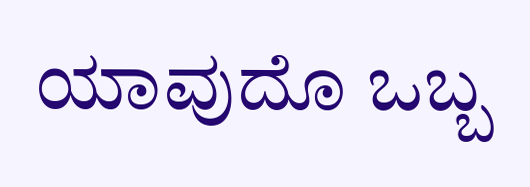ಯಾವುದೊ ಒಬ್ಬ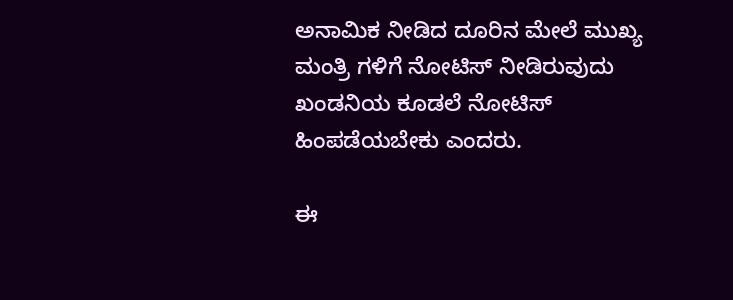ಅನಾಮಿಕ ನೀಡಿದ ದೂರಿನ ಮೇಲೆ ಮುಖ್ಯ ಮಂತ್ರಿ ಗಳಿಗೆ ನೋಟಿಸ್ ನೀಡಿರುವುದು ಖಂಡನಿಯ ಕೂಡಲೆ ನೋಟಿಸ್ ಹಿಂಪಡೆಯಬೇಕು ಎಂದರು.

ಈ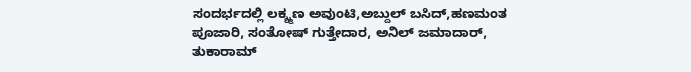ಸಂದರ್ಭದಲ್ಲಿ ಲಕ್ಶ್ಮಣ ಅವುಂಟಿ,ಅಬ್ದುಲ್ ಬಸಿದ್,ಹಣಮಂತ ಪೂಜಾರಿ, ಸಂತೋಷ್ ಗುತ್ತೇದಾರ, ಅನಿಲ್ ಜಮಾದಾರ್, ತುಕಾರಾಮ್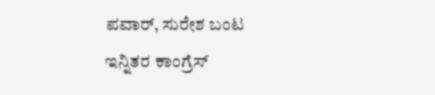ಪವಾರ್, ಸುರೇಶ ಬಂಟ ಇನ್ನಿತರ ಕಾಂಗ್ರೆಸ್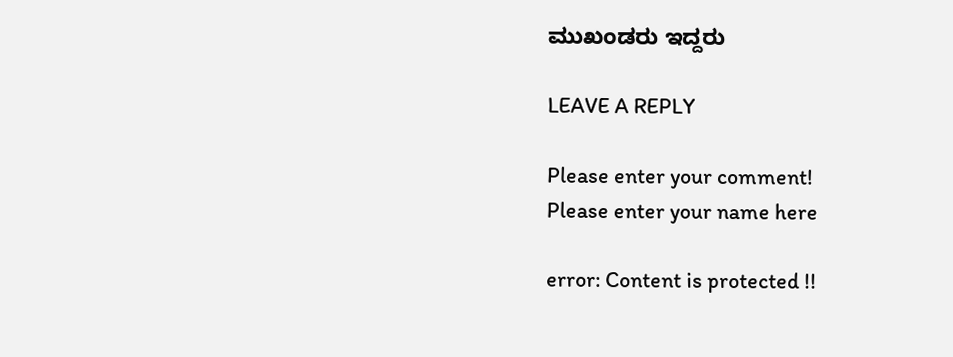ಮುಖಂಡರು ಇದ್ದರು

LEAVE A REPLY

Please enter your comment!
Please enter your name here

error: Content is protected !!